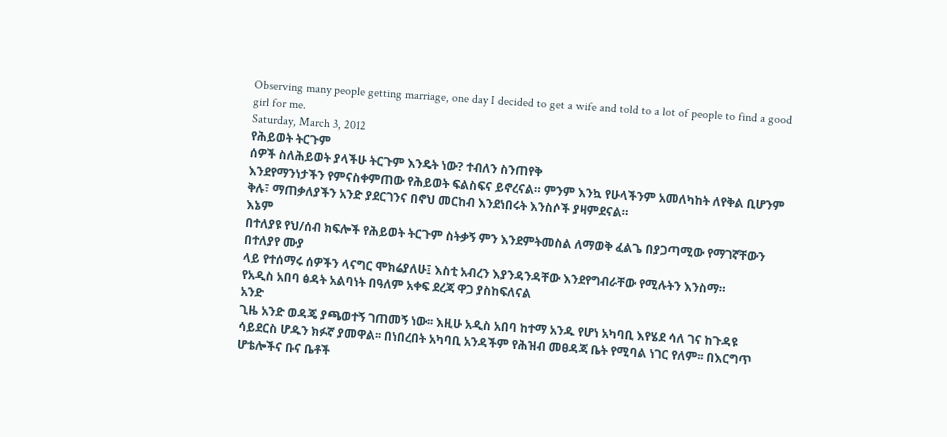Observing many people getting marriage, one day I decided to get a wife and told to a lot of people to find a good girl for me.
Saturday, March 3, 2012
የሕይወት ትርጉም
ሰዎች ስለሕይወት ያላችሁ ትርጉም እንዴት ነው? ተብለን ስንጠየቅ
እንደየማንነታችን የምናስቀምጠው የሕይወት ፍልስፍና ይኖረናል። ምንም እንኳ የሁላችንም አመለካከት ለየቅል ቢሆንም
ቅሉ፣ ማጠቃለያችን አንድ ያደርገንና በኖህ መርከብ እንደነበሩት እንስሶች ያዛምደናል።
እኔም
በተለያዩ የህ/ሰብ ክፍሎች የሕይወት ትርጉም ስትቃኝ ምን እንደምትመስል ለማወቅ ፈልጌ በያጋጣሚው የማገኛቸውን በተለያየ ሙያ
ላይ የተሰማሩ ሰዎችን ላናግር ሞክሬያለሁ፤ እስቲ አብረን እያንዳንዳቸው እንደየግብራቸው የሚሉትን እንስማ።
የአዲስ አበባ ፅዳት አልባነት በዓለም አቀፍ ደረጃ ዋጋ ያስከፍለናል
አንድ
ጊዜ አንድ ወዳጄ ያጫወተኝ ገጠመኝ ነው፡፡ እዚሁ አዲስ አበባ ከተማ አንዱ የሆነ አካባቢ እየሄደ ሳለ ገና ከጉዳዩ ሳይደርስ ሆዱን ክፉኛ ያመዋል፡፡ በነበረበት አካባቢ አንዳችም የሕዝብ መፀዳጃ ቤት የሚባል ነገር የለም፡፡ በእርግጥ ሆቴሎችና ቡና ቤቶች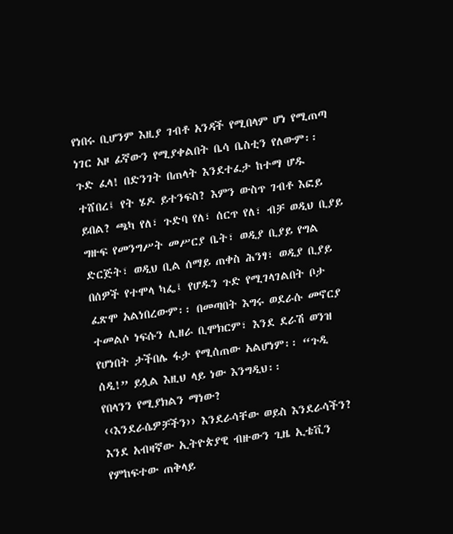የነበሩ ቢሆንም እዚያ ገብቶ አንዳች የሚበላም ሆነ የሚጠጣ
ነገር አዞ ፊኛውን የሚያቀልበት ቤሳ ቤስቲን የለውም፡፡ ጉድ ፈላ! በድንገት በጠላት እንደተፈታ ከተማ ሆዱ ተሸበረ፤ የት ሄዶ ይተንፍስ? እምን ውስጥ ገብቶ እፎይ ይበል? ጫካ የለ፣ ጉድባ የለ፣ ሰርጥ የለ፣ ብቻ ወዲህ ቢያይ ግዙፍ የመንግሥት መሥርያ ቤት፣ ወዲያ ቢያይ የግል ድርጅት፣ ወዲህ ቢል ሰማይ ጠቀስ ሕንፃ፣ ወዲያ ቢያይ በሰዎች የተሞላ ካፌ፤ የሆዱን ጉድ የሚገላገልበት ቦታ ፈጽሞ አልነበረውም፡፡ በመጣበት እግሩ ወደራሱ መኖርያ ተመልሶ ነፍሱን ሊዘራ ቢሞክርም፣ እንደ ደራሽ ወንዝ የሆነበት ታችበሌ ፋታ የሚሰጠው አልሆነም፡፡ “ጉዲ ሰዲ!” ይሏል እዚህ ላይ ነው እንግዲህ፡፡
የበላንን የሚያክልን ማነው?
‹‹እንደራሴዎቻችን›› እንደራሳቸው ወይስ እንደራሳችን?
እንደ አብዛኛው ኢትዮጵያዊ ብዙውን ጊዜ ኢቴቪን የምከፍተው ጠቅላይ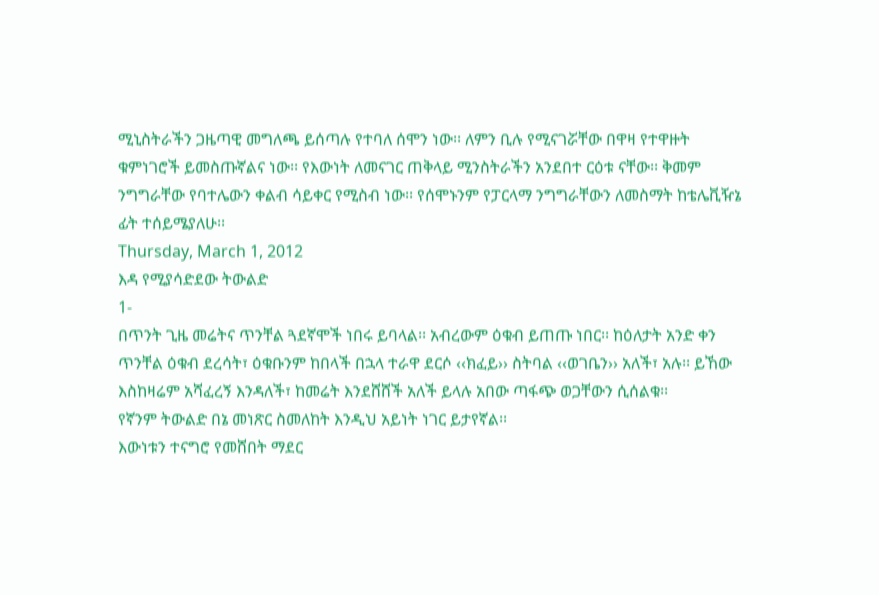ሚኒስትራችን ጋዜጣዊ መግለጫ ይሰጣሉ የተባለ ሰሞን ነው፡፡ ለምን ቢሉ የሚናገሯቸው በዋዛ የተዋዙት ቁምነገሮች ይመስጡኛልና ነው፡፡ የእውነት ለመናገር ጠቅላይ ሚንስትራችን አንደበተ ርዕቱ ናቸው፡፡ ቅመም ንግግራቸው የባተሌውን ቀልብ ሳይቀር የሚስብ ነው፡፡ የሰሞኑንም የፓርላማ ንግግራቸውን ለመስማት ከቴሌቪዥኔ ፊት ተሰይሜያለሁ፡፡
Thursday, March 1, 2012
እዳ የሚያሳድደው ትውልድ
1-
በጥንት ጊዜ መሬትና ጥንቸል ጓደኛሞች ነበሩ ይባላል፡፡ አብረውም ዕቁብ ይጠጡ ነበር፡፡ ከዕለታት አንድ ቀን ጥንቸል ዕቁብ ደረሳት፣ ዕቁቡንም ከበላች በኋላ ተራዋ ደርሶ ‹‹ክፈይ›› ስትባል ‹‹ወገቤን›› አለች፣ አሉ፡፡ ይኸው እስከዛሬም አሻፈረኝ እንዳለች፣ ከመሬት እንደሸሸች አለች ይላሉ አበው ጣፋጭ ወጋቸውን ሲሰልቁ፡፡
የኛንም ትውልድ በኔ መነጽር ስመለከት እንዲህ አይነት ነገር ይታየኛል፡፡
እውነቱን ተናግሮ የመሸበት ማደር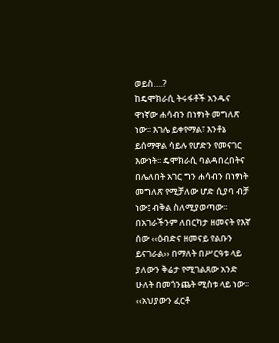ወይስ….?
ከዴሞክራሲ ትሩፋቶች አንዱና ዋነኛው ሐሳብን በነፃነት መግለጽ ነው፡፡ እገሌ ይቀየማል፣ እንቶኔ ይሰማዋል ሳይሉ የሆድን የመናገር እውነት፡፡ ዴሞክራሲ ባልዳበረበትና በሌለበት አገር ግን ሐሳብን በነፃነት መግለጽ የሚቻለው ሆድ ሲያባ ብቻ ነው፤ ብቅል ስለሚያወጣው፡፡ በአገራችንም ለበርካታ ዘመናት የእኛ ሰው ‹‹ዕብድና ዘመናይ የልቡን ይናገራል›› በማለት በሥርዓቱ ላይ ያለውን ቅሬታ የሚገልጸው አንድ ሁለት በመጎንጨት ሚስቱ ላይ ነው፡፡ ‹‹አህያውን ፈርቶ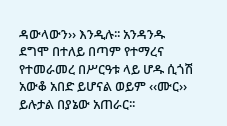ዳውላውን›› እንዲሉ፡፡ አንዳንዱ ደግሞ በተለይ በጣም የተማረና የተመራመረ በሥርዓቱ ላይ ሆዱ ሲጎሽ አውቆ አበድ ይሆናል ወይም ‹‹ሙር›› ይሉታል በያኔው አጠራር፡፡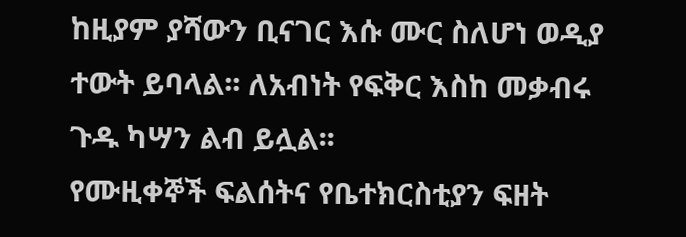ከዚያም ያሻውን ቢናገር እሱ ሙር ስለሆነ ወዲያ ተውት ይባላል፡፡ ለአብነት የፍቅር እስከ መቃብሩ ጉዱ ካሣን ልብ ይሏል፡፡
የሙዚቀኞች ፍልሰትና የቤተክርስቲያን ፍዘት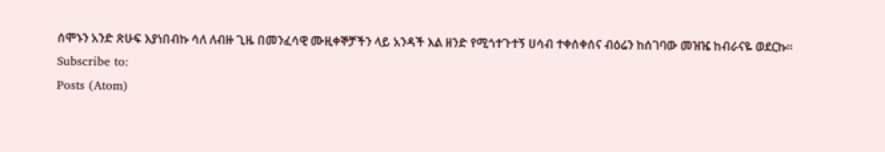ሰሞኑን አንድ ጽሁፍ እያነበብኩ ሳለ ለብዙ ጊዜ በመንፈሳዊ ሙዚቀኞቻችን ላይ አንዳች እል ዘንድ የሚጎተጉተኝ ሀሳብ ተቀሰቀሰና ብዕሬን ከሰገባው መዝዤ ከብራናዬ ወደርኩ፡፡
Subscribe to:
Posts (Atom)